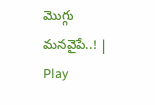మొగ్గు మనవైపే..! | Play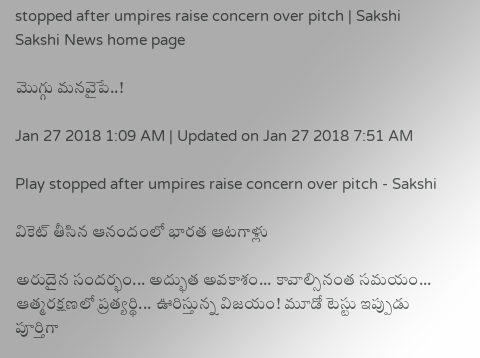stopped after umpires raise concern over pitch | Sakshi
Sakshi News home page

మొగ్గు మనవైపే..!

Jan 27 2018 1:09 AM | Updated on Jan 27 2018 7:51 AM

Play stopped after umpires raise concern over pitch - Sakshi

వికెట్‌ తీసిన ఆనందంలో భారత ఆటగాళ్లు

అరుదైన సందర్భం... అద్భుత అవకాశం... కావాల్సినంత సమయం... ఆత్మరక్షణలో ప్రత్యర్థి... ఊరిస్తున్న విజయం! మూడో టెస్టు ఇప్పుడు పూర్తిగా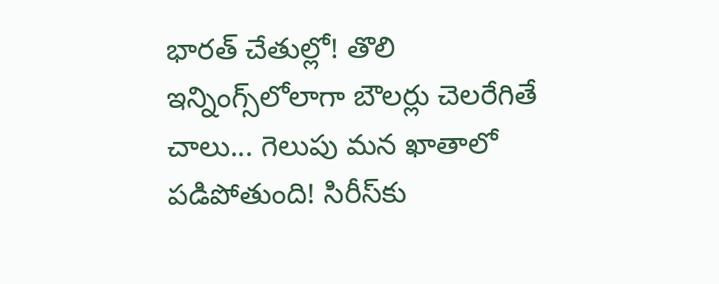భారత్‌ చేతుల్లో! తొలి ఇన్నింగ్స్‌లోలాగా బౌలర్లు చెలరేగితే చాలు... గెలుపు మన ఖాతాలో పడిపోతుంది! సిరీస్‌కు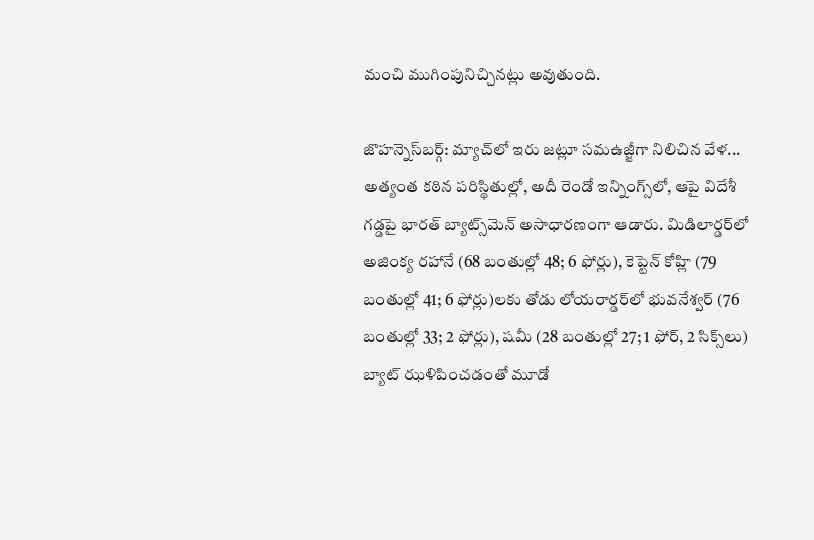మంచి ముగింపునిచ్చినట్లు అవుతుంది.

జొహన్నెస్‌బర్గ్‌: మ్యాచ్‌లో ఇరు జట్లూ సమఉజ్జీగా నిలిచిన వేళ... అత్యంత కఠిన పరిస్థితుల్లో, అదీ రెండో ఇన్నింగ్స్‌లో, ఆపై విదేశీ గడ్డపై భారత్‌ బ్యాట్స్‌మెన్‌ అసాధారణంగా ఆడారు. మిడిలార్డర్‌లో అజింక్య రహానే (68 బంతుల్లో 48; 6 ఫోర్లు), కెప్టెన్‌ కోహ్లి (79 బంతుల్లో 41; 6 ఫోర్లు)లకు తోడు లోయరార్డర్‌లో భువనేశ్వర్‌ (76 బంతుల్లో 33; 2 ఫోర్లు), షమీ (28 బంతుల్లో 27; 1 ఫోర్, 2 సిక్స్‌లు) బ్యాట్‌ ఝళిపించడంతో మూడో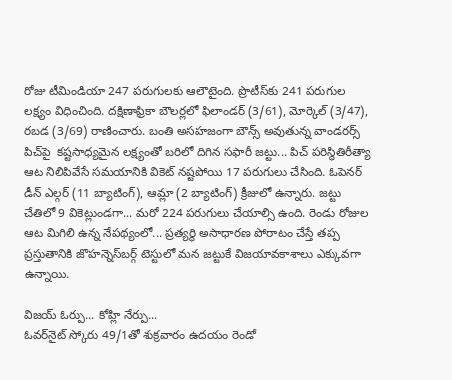రోజు టీమిండియా 247 పరుగులకు ఆలౌటైంది. ప్రొటీస్‌కు 241 పరుగుల లక్ష్యం విధించింది. దక్షిణాఫ్రికా బౌలర్లలో ఫిలాండర్‌ (3/61), మోర్కెల్‌ (3/47), రబడ (3/69) రాణించారు. బంతి అసహజంగా బౌన్స్‌ అవుతున్న వాండరర్స్‌ పిచ్‌పై  కష్టసాధ్యమైన లక్ష్యంతో బరిలో దిగిన సఫారీ జట్టు... పిచ్‌ పరిస్థితిరీత్యా ఆట నిలిపివేసే సమయానికి వికెట్‌ నష్టపోయి 17 పరుగులు చేసింది. ఓపెనర్‌ డీన్‌ ఎల్గర్‌ (11 బ్యాటింగ్‌), ఆమ్లా (2 బ్యాటింగ్‌) క్రీజులో ఉన్నారు. జట్టు చేతిలో 9 వికెట్లుండగా... మరో 224 పరుగులు చేయాల్సి ఉంది. రెండు రోజుల ఆట మిగిలి ఉన్న నేపథ్యంలో... ప్రత్యర్థి అసాధారణ పోరాటం చేస్తే తప్ప ప్రస్తుతానికి జొహన్నెస్‌బర్గ్‌ టెస్టులో మన జట్టుకే విజయావకాశాలు ఎక్కువగా ఉన్నాయి.

విజయ్‌ ఓర్పు... కోహ్లి నేర్పు...
ఓవర్‌నైట్‌ స్కోరు 49/1తో శుక్రవారం ఉదయం రెండో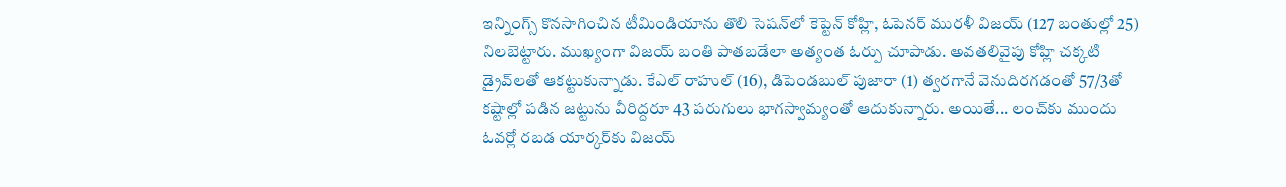ఇన్నింగ్స్‌ కొనసాగించిన టీమిండియాను తొలి సెషన్‌లో కెప్టెన్‌ కోహ్లి, ఓపెనర్‌ మురళీ విజయ్‌ (127 బంతుల్లో 25) నిలబెట్టారు. ముఖ్యంగా విజయ్‌ బంతి పాతబడేలా అత్యంత ఓర్పు చూపాడు. అవతలివైపు కోహ్లి చక్కటి డ్రైవ్‌లతో ఆకట్టుకున్నాడు. కేఎల్‌ రాహుల్‌ (16), డిపెండబుల్‌ పుజారా (1) త్వరగానే వెనుదిరగడంతో 57/3తో కష్టాల్లో పడిన జట్టును వీరిద్దరూ 43 పరుగులు భాగస్వామ్యంతో ఆదుకున్నారు. అయితే... లంచ్‌కు ముందు ఓవర్లో రబడ యార్కర్‌కు విజయ్‌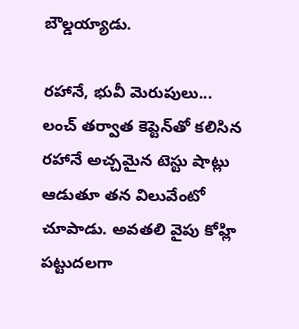బౌల్డయ్యాడు.

రహానే, భువీ మెరుపులు...
లంచ్‌ తర్వాత కెప్టెన్‌తో కలిసిన రహానే అచ్చమైన టెస్టు షాట్లు ఆడుతూ తన విలువేంటో చూపాడు. అవతలి వైపు కోహ్లి పట్టుదలగా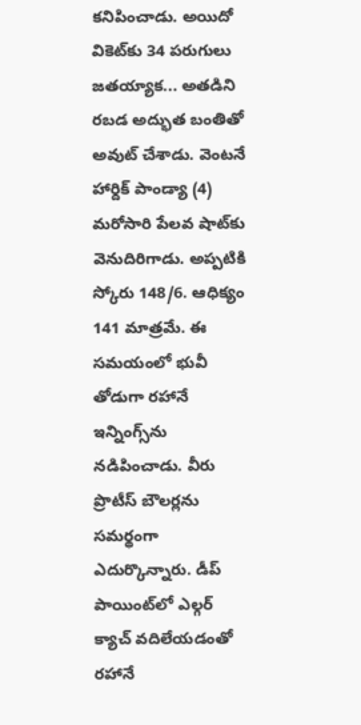కనిపించాడు. అయిదో వికెట్‌కు 34 పరుగులు జతయ్యాక... అతడిని రబడ అద్భుత బంతితో అవుట్‌ చేశాడు. వెంటనే హార్దిక్‌ పాండ్యా (4) మరోసారి పేలవ షాట్‌కు వెనుదిరిగాడు. అప్పటికి స్కోరు 148/6. ఆధిక్యం 141 మాత్రమే. ఈ సమయంలో భువీ తోడుగా రహానే ఇన్నింగ్స్‌ను నడిపించాడు. వీరు ప్రొటీస్‌ బౌలర్లను సమర్థంగా ఎదుర్కొన్నారు. డీప్‌ పాయింట్‌లో ఎల్గర్‌ క్యాచ్‌ వదిలేయడంతో రహానే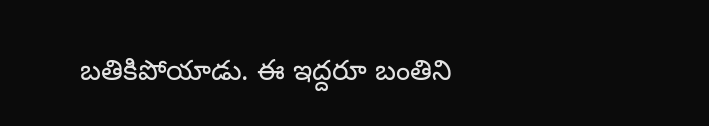బతికిపోయాడు. ఈ ఇద్దరూ బంతిని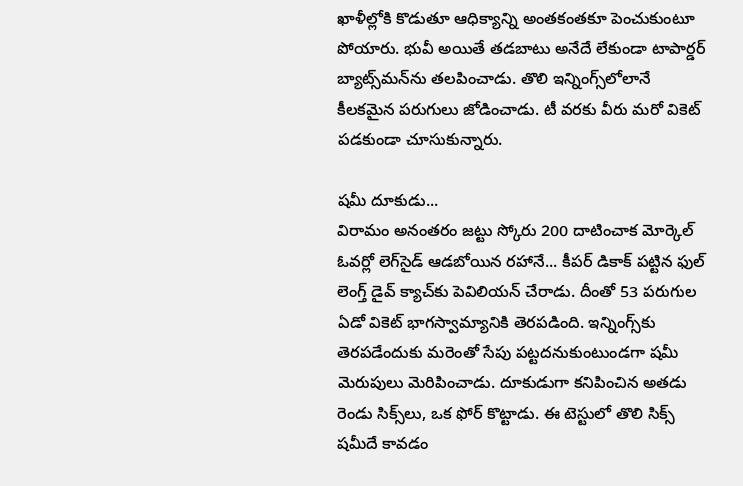ఖాళీల్లోకి కొడుతూ ఆధిక్యాన్ని అంతకంతకూ పెంచుకుంటూ పోయారు. భువీ అయితే తడబాటు అనేదే లేకుండా టాపార్డర్‌ బ్యాట్స్‌మన్‌ను తలపించాడు. తొలి ఇన్నింగ్స్‌లోలానే కీలకమైన పరుగులు జోడించాడు. టీ వరకు వీరు మరో వికెట్‌ పడకుండా చూసుకున్నారు.

షమీ దూకుడు...
విరామం అనంతరం జట్టు స్కోరు 200 దాటించాక మోర్కెల్‌ ఓవర్లో లెగ్‌సైడ్‌ ఆడబోయిన రహానే... కీపర్‌ డికాక్‌ పట్టిన ఫుల్‌ లెంగ్త్‌ డైవ్‌ క్యాచ్‌కు పెవిలియన్‌ చేరాడు. దీంతో 53 పరుగుల ఏడో వికెట్‌ భాగస్వామ్యానికి తెరపడింది. ఇన్నింగ్స్‌కు తెరపడేందుకు మరెంతో సేపు పట్టదనుకుంటుండగా షమీ మెరుపులు మెరిపించాడు. దూకుడుగా కనిపించిన అతడు రెండు సిక్స్‌లు, ఒక ఫోర్‌ కొట్టాడు. ఈ టెస్టులో తొలి సిక్స్‌ షమీదే కావడం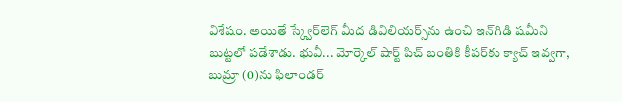విశేషం. అయితే స్క్వేర్‌లెగ్‌ మీద డివిలియర్స్‌ను ఉంచి ఇన్‌గిడి షమీని బుట్టలో పడేశాడు. భువీ... మోర్కెల్‌ షార్ట్‌ పిచ్‌ బంతికి కీపర్‌కు క్యాచ్‌ ఇవ్వగా,  బుమ్రా (0)ను ఫిలాండర్‌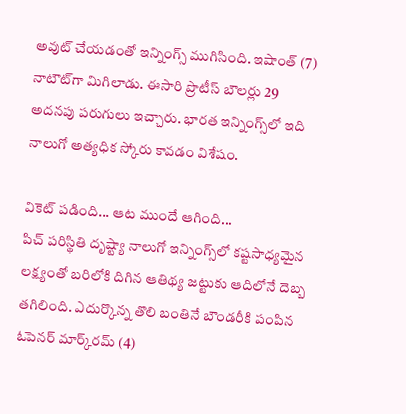అవుట్‌ చేయడంతో ఇన్నింగ్స్‌ ముగిసింది. ఇషాంత్‌ (7) నాటౌట్‌గా మిగిలాడు. ఈసారి ప్రొటీస్‌ బౌలర్లు 29 అదనపు పరుగులు ఇచ్చారు. భారత ఇన్నింగ్స్‌లో ఇది నాలుగో అత్యధిక స్కోరు కావడం విశేషం.

వికెట్‌ పడింది... ఆట ముందే ఆగింది...
పిచ్‌ పరిస్థితి దృష్ట్యా నాలుగో ఇన్నింగ్స్‌లో కష్టసాధ్యమైన లక్ష్యంతో బరిలోకి దిగిన ఆతిథ్య జట్టుకు ఆదిలోనే దెబ్బ తగిలింది. ఎదుర్కొన్న తొలి బంతినే బౌండరీకి పంపిన ఓపెనర్‌ మార్క్‌రమ్‌ (4)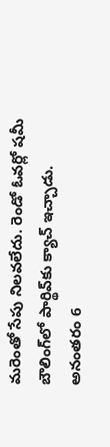మరెంతో సేపు నిలవలేదు. రెండో ఓవర్లో షమీ బౌలింగ్‌లో పార్థివ్‌కు క్యాచ్‌ ఇచ్చాడు. అనంతరం 6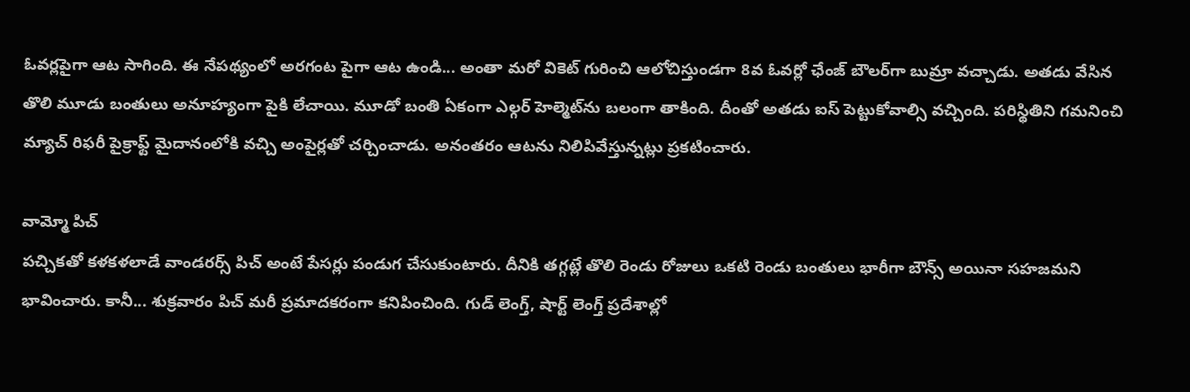ఓవర్లపైగా ఆట సాగింది. ఈ నేపథ్యంలో అరగంట పైగా ఆట ఉండి... అంతా మరో వికెట్‌ గురించి ఆలోచిస్తుండగా 8వ ఓవర్లో ఛేంజ్‌ బౌలర్‌గా బుమ్రా వచ్చాడు. అతడు వేసిన తొలి మూడు బంతులు అనూహ్యంగా పైకి లేచాయి. మూడో బంతి ఏకంగా ఎల్గర్‌ హెల్మెట్‌ను బలంగా తాకింది. దీంతో అతడు ఐస్‌ పెట్టుకోవాల్సి వచ్చింది. పరిస్థితిని గమనించి మ్యాచ్‌ రిఫరీ పైక్రాఫ్ట్‌ మైదానంలోకి వచ్చి అంపైర్లతో చర్చించాడు. అనంతరం ఆటను నిలిపివేస్తున్నట్లు ప్రకటించారు.

వామ్మో పిచ్‌
పచ్చికతో కళకళలాడే వాండరర్స్‌ పిచ్‌ అంటే పేసర్లు పండుగ చేసుకుంటారు. దీనికి తగ్గట్లే తొలి రెండు రోజులు ఒకటి రెండు బంతులు భారీగా బౌన్స్‌ అయినా సహజమని భావించారు. కానీ... శుక్రవారం పిచ్‌ మరీ ప్రమాదకరంగా కనిపించింది. గుడ్‌ లెంగ్త్, షార్ట్‌ లెంగ్త్‌ ప్రదేశాల్లో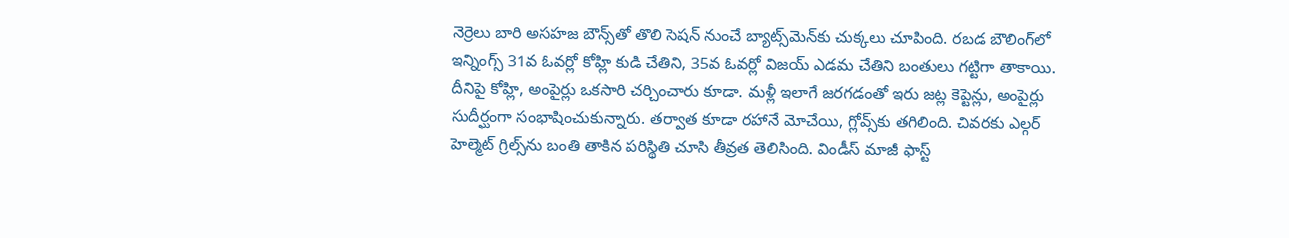నెర్రెలు బారి అసహజ బౌన్స్‌తో తొలి సెషన్‌ నుంచే బ్యాట్స్‌మెన్‌కు చుక్కలు చూపింది. రబడ బౌలింగ్‌లో ఇన్నింగ్స్‌ 31వ ఓవర్లో కోహ్లి కుడి చేతిని, 35వ ఓవర్లో విజయ్‌ ఎడమ చేతిని బంతులు గట్టిగా తాకాయి. దీనిపై కోహ్లి, అంపైర్లు ఒకసారి చర్చించారు కూడా. మళ్లీ ఇలాగే జరగడంతో ఇరు జట్ల కెప్టెన్లు, అంపైర్లు సుదీర్ఘంగా సంభాషించుకున్నారు. తర్వాత కూడా రహానే మోచేయి, గ్లోవ్స్‌కు తగిలింది. చివరకు ఎల్గర్‌ హెల్మెట్‌ గ్రిల్స్‌ను బంతి తాకిన పరిస్థితి చూసి తీవ్రత తెలిసింది. విండీస్‌ మాజీ ఫాస్ట్‌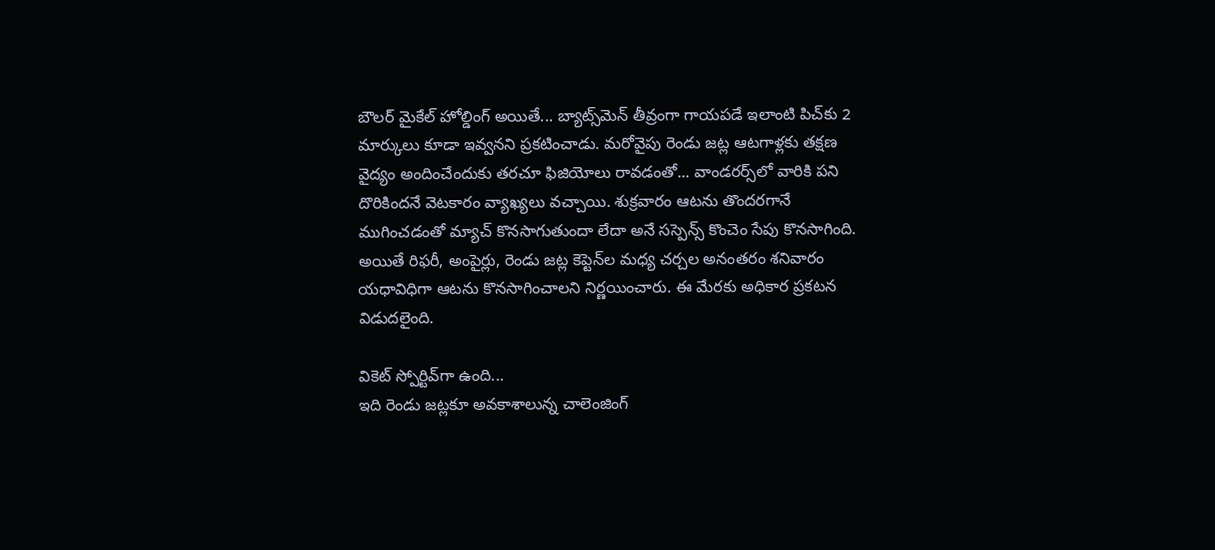బౌలర్‌ మైకేల్‌ హోల్డింగ్‌ అయితే... బ్యాట్స్‌మెన్‌ తీవ్రంగా గాయపడే ఇలాంటి పిచ్‌కు 2 మార్కులు కూడా ఇవ్వనని ప్రకటించాడు. మరోవైపు రెండు జట్ల ఆటగాళ్లకు తక్షణ వైద్యం అందించేందుకు తరచూ ఫిజియోలు రావడంతో... వాండరర్స్‌లో వారికి పని దొరికిందనే వెటకారం వ్యాఖ్యలు వచ్చాయి. శుక్రవారం ఆటను తొందరగానే ముగించడంతో మ్యాచ్‌ కొనసాగుతుందా లేదా అనే సస్పెన్స్‌ కొంచెం సేపు కొనసాగింది. అయితే రిఫరీ, అంపైర్లు, రెండు జట్ల కెప్టెన్‌ల మధ్య చర్చల అనంతరం శనివారం యధావిధిగా ఆటను కొనసాగించాలని నిర్ణయించారు. ఈ మేరకు అధికార ప్రకటన విడుదలైంది.

వికెట్‌ స్పోర్టివ్‌గా ఉంది...
ఇది రెండు జట్లకూ అవకాశాలున్న చాలెంజింగ్‌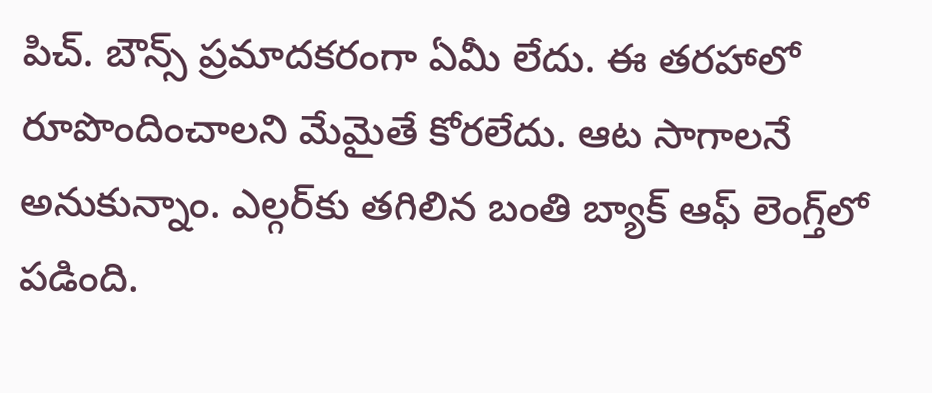పిచ్‌. బౌన్స్‌ ప్రమాదకరంగా ఏమీ లేదు. ఈ తరహాలో రూపొందించాలని మేమైతే కోరలేదు. ఆట సాగాలనే అనుకున్నాం. ఎల్గర్‌కు తగిలిన బంతి బ్యాక్‌ ఆఫ్‌ లెంగ్త్‌లో పడింది.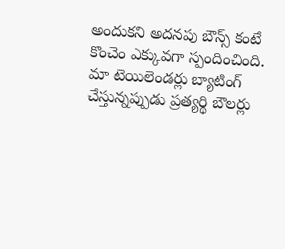అందుకని అదనపు బౌన్స్‌ కంటే కొంచెం ఎక్కువగా స్పందించింది. మా టెయిలెండర్లు బ్యాటింగ్‌ చేస్తున్నప్పుడు ప్రత్యర్థి బౌలర్లు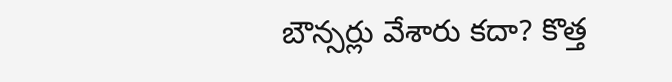బౌన్సర్లు వేశారు కదా? కొత్త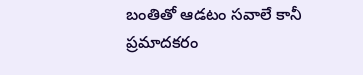బంతితో ఆడటం సవాలే కానీ ప్రమాదకరం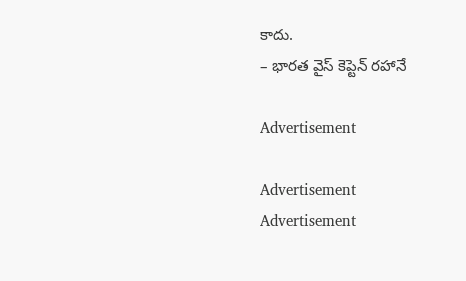కాదు.
– భారత వైస్‌ కెప్టెన్‌ రహానే

Advertisement

Advertisement
Advertisement